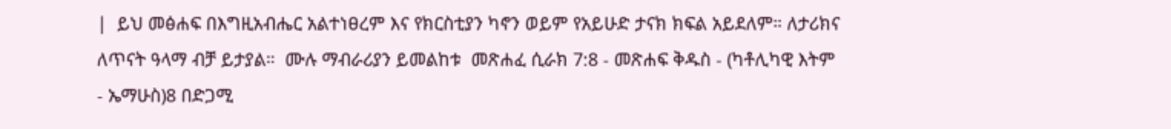|  ይህ መፅሐፍ በእግዚአብሔር አልተነፀረም እና የክርስቲያን ካኖን ወይም የአይሁድ ታናክ ክፍል አይደለም። ለታሪክና ለጥናት ዓላማ ብቻ ይታያል።  ሙሉ ማብራሪያን ይመልከቱ  መጽሐፈ ሲራክ 7:8 - መጽሐፍ ቅዱስ - (ካቶሊካዊ እትም - ኤማሁስ)8 በድጋሚ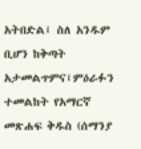አትበድል፤ ስለ አንዱም ቢሆን ከቅጣት አታመልጥምና፤ምዕራፉን ተመልከት የአማርኛ መጽሐፍ ቅዱስ (ሰማንያ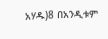አሃዱ)8 በአንዲቱም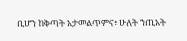ቢሆን ከቅጣት አታመልጥምና፥ ሁለት ኀጢአት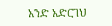አንድ አድርገህ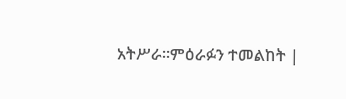አትሥራ።ምዕራፉን ተመልከት |